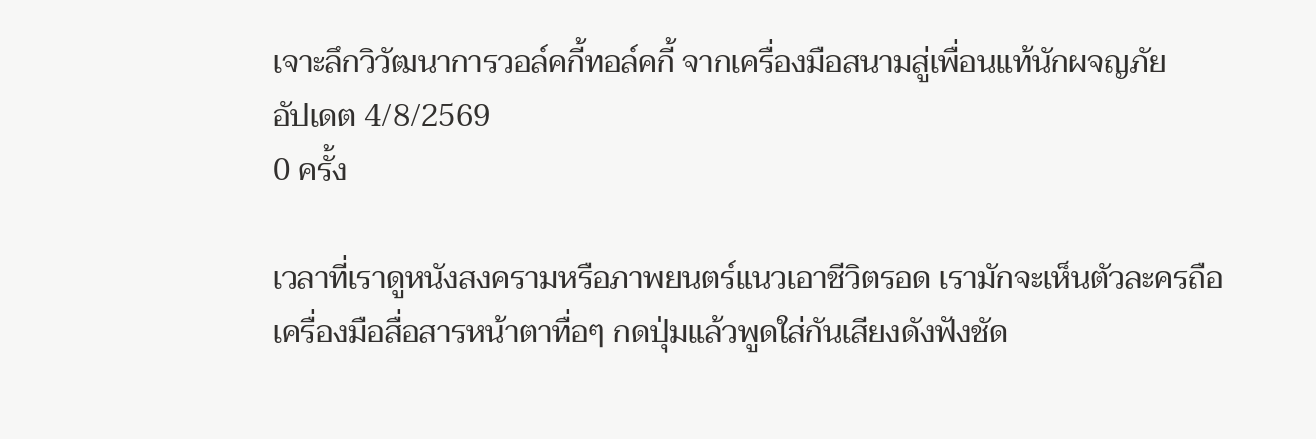เจาะลึกวิวัฒนาการวอล์คกี้ทอล์คกี้ จากเครื่องมือสนามสู่เพื่อนแท้นักผจญภัย
อัปเดต 4/8/2569
0 ครั้ง

เวลาที่เราดูหนังสงครามหรือภาพยนตร์แนวเอาชีวิตรอด เรามักจะเห็นตัวละครถือเครื่องมือสื่อสารหน้าตาทื่อๆ กดปุ่มแล้วพูดใส่กันเสียงดังฟังชัด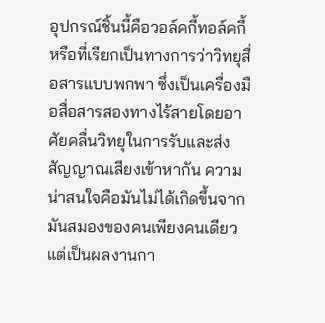อุปกรณ์ชิ้นนี้คือวอล์คกี้ทอล์คกี้ หรือที่เรียกเป็นทางการว่าวิทยุสื่อสารแบบพกพา ซึ่งเป็นเครื่องมือสื่อสารสองทางไร้สายโดยอาศัยคลื่นวิทยุในการรับและส่งสัญญาณเสียงเข้าหากัน ความน่าสนใจคือมันไม่ได้เกิดขึ้นจากมันสมองของคนเพียงคนเดียว แต่เป็นผลงานกา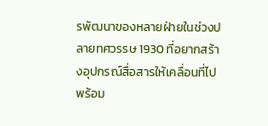รพัฒนาของหลายฝ่ายในช่วงปลายทศวรรษ 1930 ที่อยากสร้างอุปกรณ์สื่อสารให้เคลื่อนที่ไปพร้อม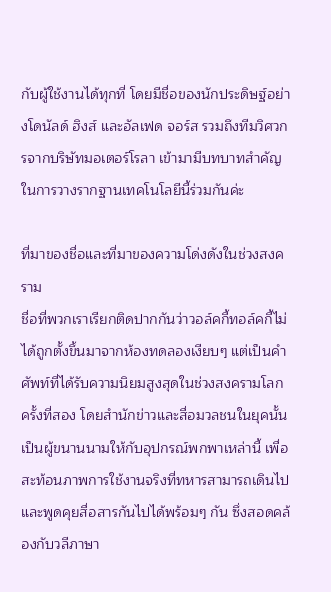กับผู้ใช้งานได้ทุกที่ โดยมีชื่อของนักประดิษฐ์อย่างโดนัลด์ ฮิงส์ และอัลเฟด จอร์ส รวมถึงทีมวิศวกรจากบริษัทมอเตอร์โรลา เข้ามามีบทบาทสำคัญในการวางรากฐานเทคโนโลยีนี้ร่วมกันค่ะ

ที่มาของชื่อและที่มาของความโด่งดังในช่วงสงคราม
ชื่อที่พวกเราเรียกติดปากกันว่าวอล์คกี้ทอล์คกี้ไม่ได้ถูกตั้งขึ้นมาจากห้องทดลองเงียบๆ แต่เป็นคำศัพท์ที่ได้รับความนิยมสูงสุดในช่วงสงครามโลกครั้งที่สอง โดยสำนักข่าวและสื่อมวลชนในยุคนั้นเป็นผู้ขนานนามให้กับอุปกรณ์พกพาเหล่านี้ เพื่อสะท้อนภาพการใช้งานจริงที่ทหารสามารถเดินไปและพูดคุยสื่อสารกันไปได้พร้อมๆ กัน ซึ่งสอดคล้องกับวลีภาษา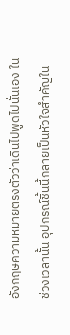อังกฤษความหมายตรงตัวว่าเดินไปพูดไปนั่นเอง ในช่วงเวลานั้น อุปกรณ์ชิ้นนี้กลายเป็นหัวใจสำคัญใน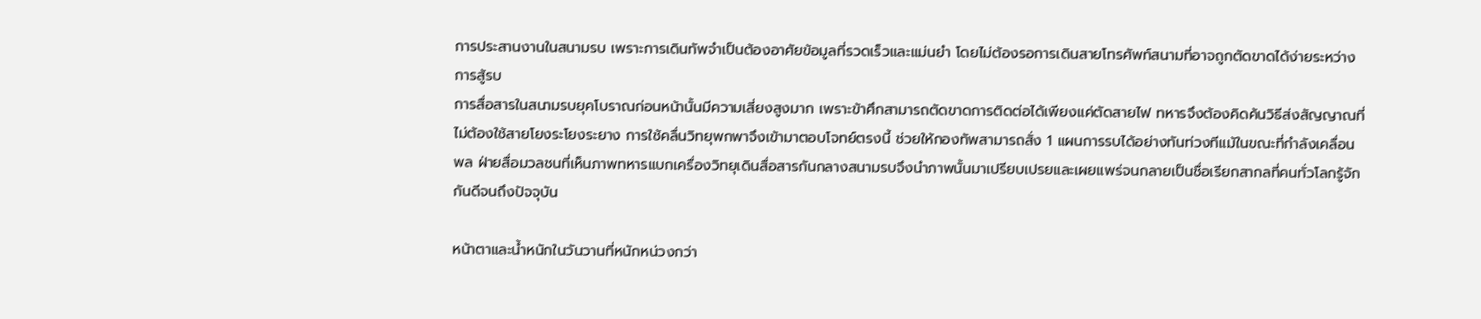การประสานงานในสนามรบ เพราะการเดินทัพจำเป็นต้องอาศัยข้อมูลที่รวดเร็วและแม่นยำ โดยไม่ต้องรอการเดินสายโทรศัพท์สนามที่อาจถูกตัดขาดได้ง่ายระหว่างการสู้รบ
การสื่อสารในสนามรบยุคโบราณก่อนหน้านั้นมีความเสี่ยงสูงมาก เพราะข้าศึกสามารถตัดขาดการติดต่อได้เพียงแค่ตัดสายไฟ ทหารจึงต้องคิดค้นวิธีส่งสัญญาณที่ไม่ต้องใช้สายโยงระโยงระยาง การใช้คลื่นวิทยุพกพาจึงเข้ามาตอบโจทย์ตรงนี้ ช่วยให้กองทัพสามารถสั่ง 1 แผนการรบได้อย่างทันท่วงทีแม้ในขณะที่กำลังเคลื่อนพล ฝ่ายสื่อมวลชนที่เห็นภาพทหารแบกเครื่องวิทยุเดินสื่อสารกันกลางสนามรบจึงนำภาพนั้นมาเปรียบเปรยและเผยแพร่จนกลายเป็นชื่อเรียกสากลที่คนทั่วโลกรู้จักกันดีจนถึงปัจจุบัน

หน้าตาและน้ำหนักในวันวานที่หนักหน่วงกว่า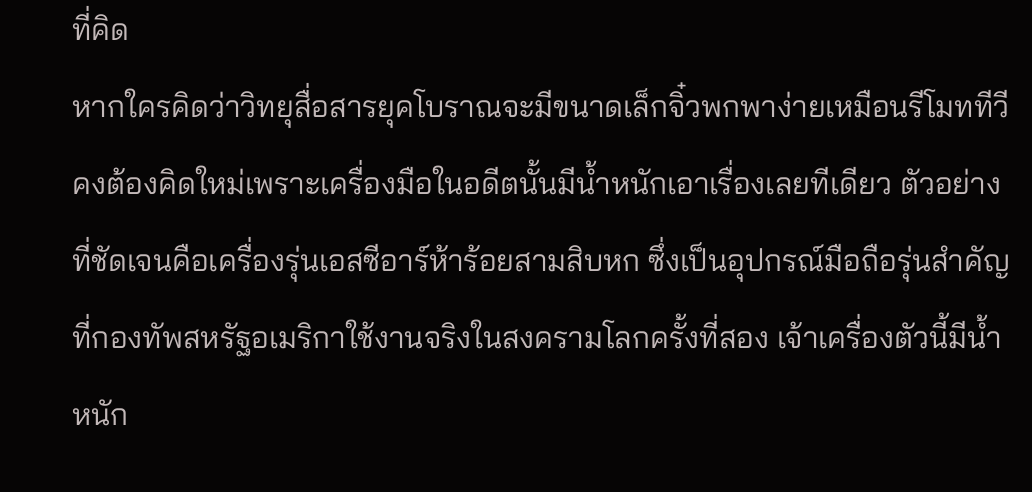ที่คิด
หากใครคิดว่าวิทยุสื่อสารยุคโบราณจะมีขนาดเล็กจิ๋วพกพาง่ายเหมือนรีโมททีวี คงต้องคิดใหม่เพราะเครื่องมือในอดีตนั้นมีน้ำหนักเอาเรื่องเลยทีเดียว ตัวอย่างที่ชัดเจนคือเครื่องรุ่นเอสซีอาร์ห้าร้อยสามสิบหก ซึ่งเป็นอุปกรณ์มือถือรุ่นสำคัญที่กองทัพสหรัฐอเมริกาใช้งานจริงในสงครามโลกครั้งที่สอง เจ้าเครื่องตัวนี้มีน้ำหนัก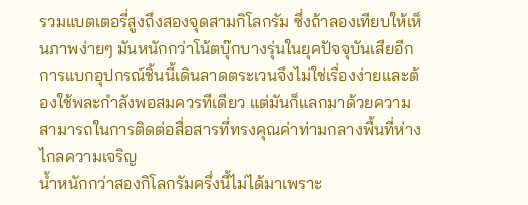รวมแบตเตอรี่สูงถึงสองจุดสามกิโลกรัม ซึ่งถ้าลองเทียบให้เห็นภาพง่ายๆ มันหนักกว่าโน้ตบุ๊กบางรุ่นในยุคปัจจุบันเสียอีก การแบกอุปกรณ์ชิ้นนี้เดินลาดตระเวนจึงไม่ใช่เรื่องง่ายและต้องใช้พละกำลังพอสมควรทีเดียว แต่มันก็แลกมาด้วยความสามารถในการติดต่อสื่อสารที่ทรงคุณค่าท่ามกลางพื้นที่ห่างไกลความเจริญ
น้ำหนักกว่าสองกิโลกรัมครึ่งนี้ไม่ได้มาเพราะ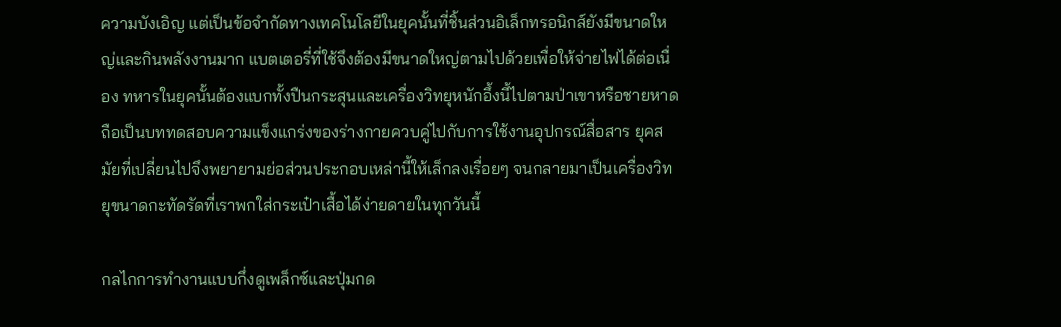ความบังเอิญ แต่เป็นข้อจำกัดทางเทคโนโลยีในยุคนั้นที่ชิ้นส่วนอิเล็กทรอนิกส์ยังมีขนาดใหญ่และกินพลังงานมาก แบตเตอรี่ที่ใช้จึงต้องมีขนาดใหญ่ตามไปด้วยเพื่อให้จ่ายไฟได้ต่อเนื่อง ทหารในยุคนั้นต้องแบกทั้งปืนกระสุนและเครื่องวิทยุหนักอึ้งนี้ไปตามป่าเขาหรือชายหาด ถือเป็นบททดสอบความแข็งแกร่งของร่างกายควบคู่ไปกับการใช้งานอุปกรณ์สื่อสาร ยุคสมัยที่เปลี่ยนไปจึงพยายามย่อส่วนประกอบเหล่านี้ให้เล็กลงเรื่อยๆ จนกลายมาเป็นเครื่องวิทยุขนาดกะทัดรัดที่เราพกใส่กระเป๋าเสื้อได้ง่ายดายในทุกวันนี้

กลไกการทำงานแบบกึ่งดูเพล็กซ์และปุ่มกด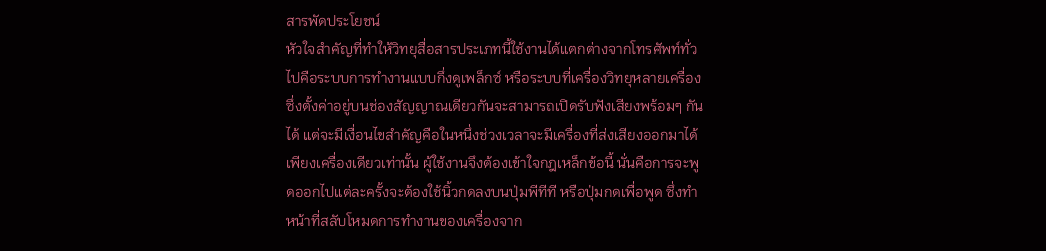สารพัดประโยชน์
หัวใจสำคัญที่ทำให้วิทยุสื่อสารประเภทนี้ใช้งานได้แตกต่างจากโทรศัพท์ทั่วไปคือระบบการทำงานแบบกึ่งดูเพล็กซ์ หรือระบบที่เครื่องวิทยุหลายเครื่องซึ่งตั้งค่าอยู่บนช่องสัญญาณเดียวกันจะสามารถเปิดรับฟังเสียงพร้อมๆ กันได้ แต่จะมีเงื่อนไขสำคัญคือในหนึ่งช่วงเวลาจะมีเครื่องที่ส่งเสียงออกมาได้เพียงเครื่องเดียวเท่านั้น ผู้ใช้งานจึงต้องเข้าใจกฎเหล็กข้อนี้ นั่นคือการจะพูดออกไปแต่ละครั้งจะต้องใช้นิ้วกดลงบนปุ่มพีทีที หรือปุ่มกดเพื่อพูด ซึ่งทำหน้าที่สลับโหมดการทำงานของเครื่องจาก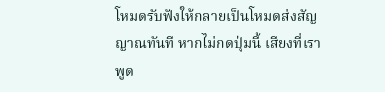โหมดรับฟังให้กลายเป็นโหมดส่งสัญญาณทันที หากไม่กดปุ่มนี้ เสียงที่เราพูด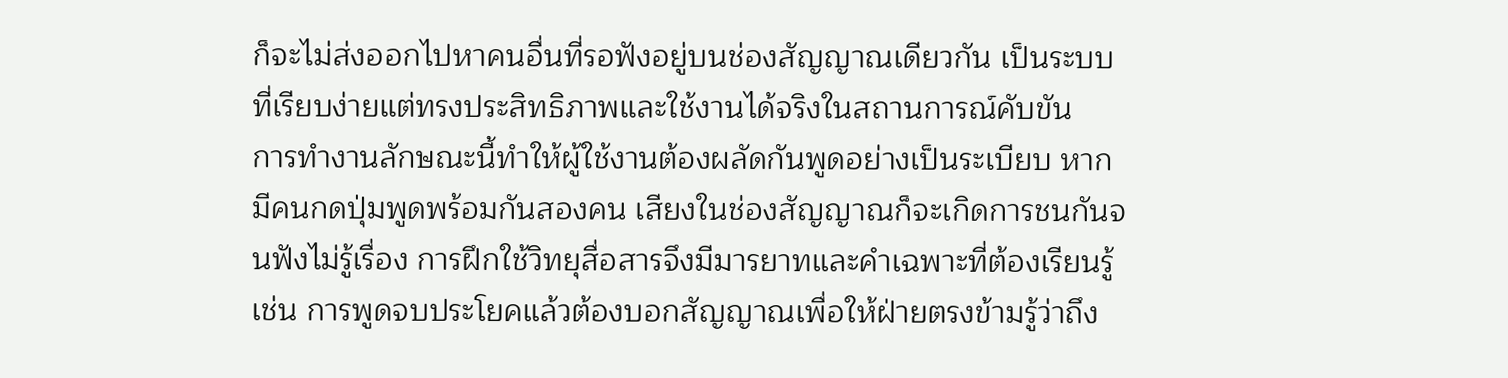ก็จะไม่ส่งออกไปหาคนอื่นที่รอฟังอยู่บนช่องสัญญาณเดียวกัน เป็นระบบที่เรียบง่ายแต่ทรงประสิทธิภาพและใช้งานได้จริงในสถานการณ์คับขัน
การทำงานลักษณะนี้ทำให้ผู้ใช้งานต้องผลัดกันพูดอย่างเป็นระเบียบ หากมีคนกดปุ่มพูดพร้อมกันสองคน เสียงในช่องสัญญาณก็จะเกิดการชนกันจนฟังไม่รู้เรื่อง การฝึกใช้วิทยุสื่อสารจึงมีมารยาทและคำเฉพาะที่ต้องเรียนรู้ เช่น การพูดจบประโยคแล้วต้องบอกสัญญาณเพื่อให้ฝ่ายตรงข้ามรู้ว่าถึง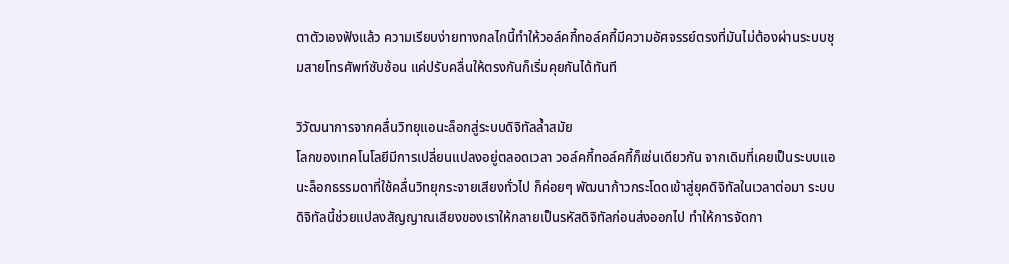ตาตัวเองฟังแล้ว ความเรียบง่ายทางกลไกนี้ทำให้วอล์คกี้ทอล์คกี้มีความอัศจรรย์ตรงที่มันไม่ต้องผ่านระบบชุมสายโทรศัพท์ซับซ้อน แค่ปรับคลื่นให้ตรงกันก็เริ่มคุยกันได้ทันที

วิวัฒนาการจากคลื่นวิทยุแอนะล็อกสู่ระบบดิจิทัลล้ำสมัย
โลกของเทคโนโลยีมีการเปลี่ยนแปลงอยู่ตลอดเวลา วอล์คกี้ทอล์คกี้ก็เช่นเดียวกัน จากเดิมที่เคยเป็นระบบแอนะล็อกธรรมดาที่ใช้คลื่นวิทยุกระจายเสียงทั่วไป ก็ค่อยๆ พัฒนาก้าวกระโดดเข้าสู่ยุคดิจิทัลในเวลาต่อมา ระบบดิจิทัลนี้ช่วยแปลงสัญญาณเสียงของเราให้กลายเป็นรหัสดิจิทัลก่อนส่งออกไป ทำให้การจัดกา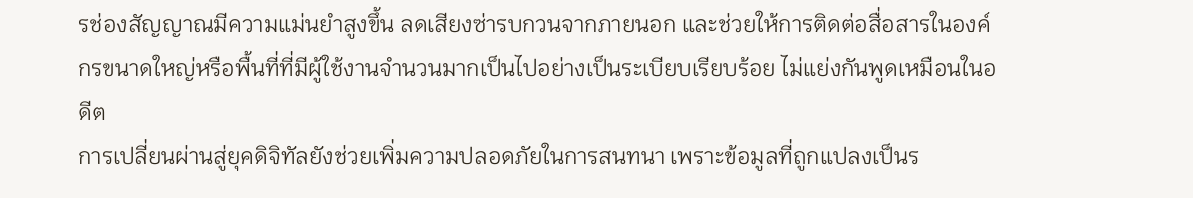รช่องสัญญาณมีความแม่นยำสูงขึ้น ลดเสียงซ่ารบกวนจากภายนอก และช่วยให้การติดต่อสื่อสารในองค์กรขนาดใหญ่หรือพื้นที่ที่มีผู้ใช้งานจำนวนมากเป็นไปอย่างเป็นระเบียบเรียบร้อย ไม่แย่งกันพูดเหมือนในอดีต
การเปลี่ยนผ่านสู่ยุคดิจิทัลยังช่วยเพิ่มความปลอดภัยในการสนทนา เพราะข้อมูลที่ถูกแปลงเป็นร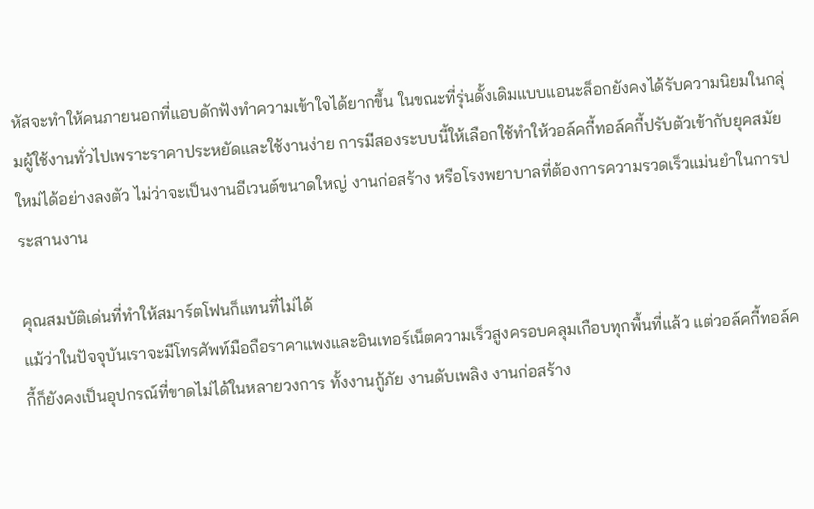หัสจะทำให้คนภายนอกที่แอบดักฟังทำความเข้าใจได้ยากขึ้น ในขณะที่รุ่นดั้งเดิมแบบแอนะล็อกยังคงได้รับความนิยมในกลุ่มผู้ใช้งานทั่วไปเพราะราคาประหยัดและใช้งานง่าย การมีสองระบบนี้ให้เลือกใช้ทำให้วอล์คกี้ทอล์คกี้ปรับตัวเข้ากับยุคสมัยใหม่ได้อย่างลงตัว ไม่ว่าจะเป็นงานอีเวนต์ขนาดใหญ่ งานก่อสร้าง หรือโรงพยาบาลที่ต้องการความรวดเร็วแม่นยำในการประสานงาน

คุณสมบัติเด่นที่ทำให้สมาร์ตโฟนก็แทนที่ไม่ได้
แม้ว่าในปัจจุบันเราจะมีโทรศัพท์มือถือราคาแพงและอินเทอร์เน็ตความเร็วสูงครอบคลุมเกือบทุกพื้นที่แล้ว แต่วอล์คกี้ทอล์คกี้ก็ยังคงเป็นอุปกรณ์ที่ขาดไม่ได้ในหลายวงการ ทั้งงานกู้ภัย งานดับเพลิง งานก่อสร้าง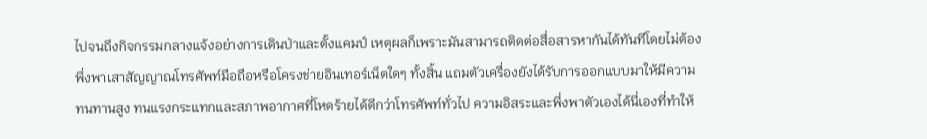ไปจนถึงกิจกรรมกลางแจ้งอย่างการเดินป่าและตั้งแคมป์ เหตุผลก็เพราะมันสามารถติดต่อสื่อสารหากันได้ทันทีโดยไม่ต้องพึ่งพาเสาสัญญาณโทรศัพท์มือถือหรือโครงข่ายอินเทอร์เน็ตใดๆ ทั้งสิ้น แถมตัวเครื่องยังได้รับการออกแบบมาให้มีความทนทานสูง ทนแรงกระแทกและสภาพอากาศที่โหดร้ายได้ดีกว่าโทรศัพท์ทั่วไป ความอิสระและพึ่งพาตัวเองได้นี่เองที่ทำให้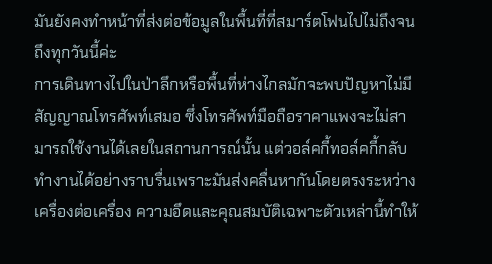มันยังคงทำหน้าที่ส่งต่อข้อมูลในพื้นที่ที่สมาร์ตโฟนไปไม่ถึงจนถึงทุกวันนี้ค่ะ
การเดินทางไปในป่าลึกหรือพื้นที่ห่างไกลมักจะพบปัญหาไม่มีสัญญาณโทรศัพท์เสมอ ซึ่งโทรศัพท์มือถือราคาแพงจะไม่สามารถใช้งานได้เลยในสถานการณ์นั้น แต่วอล์คกี้ทอล์คกี้กลับทำงานได้อย่างราบรื่นเพราะมันส่งคลื่นหากันโดยตรงระหว่างเครื่องต่อเครื่อง ความอึดและคุณสมบัติเฉพาะตัวเหล่านี้ทำให้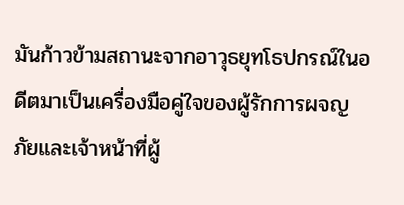มันก้าวข้ามสถานะจากอาวุธยุทโธปกรณ์ในอดีตมาเป็นเครื่องมือคู่ใจของผู้รักการผจญภัยและเจ้าหน้าที่ผู้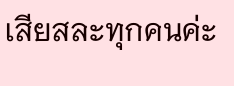เสียสละทุกคนค่ะ